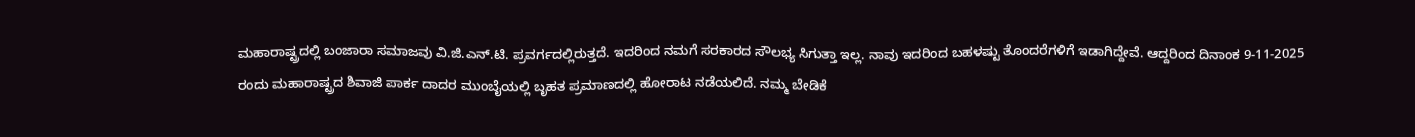ಮಹಾರಾಷ್ಟ್ರದಲ್ಲಿ ಬಂಜಾರಾ ಸಮಾಜವು ವಿ.ಜಿ.ಎನ್.ಟಿ. ಪ್ರವರ್ಗದಲ್ಲಿರುತ್ತದೆ. ಇದರಿಂದ ನಮಗೆ ಸರಕಾರದ ಸೌಲಭ್ಯ ಸಿಗುತ್ತಾ ಇಲ್ಲ. ನಾವು ಇದರಿಂದ ಬಹಳಷ್ಟು ತೊಂದರೆಗಳಿಗೆ ಇಡಾಗಿದ್ದೇವೆ. ಆದ್ದರಿಂದ ದಿನಾಂಕ 9-11-2025 ರಂದು ಮಹಾರಾಷ್ಟ್ರದ ಶಿವಾಜಿ ಪಾರ್ಕ ದಾದರ ಮುಂಬೈಯಲ್ಲಿ ಬೃಹತ ಪ್ರಮಾಣದಲ್ಲಿ ಹೋರಾಟ ನಡೆಯಲಿದೆ. ನಮ್ಮ ಬೇಡಿಕೆ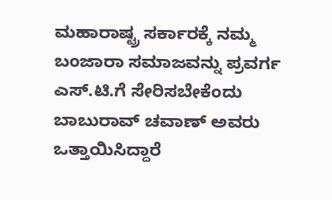ಮಹಾರಾಷ್ಟ್ರ ಸರ್ಕಾರಕ್ಕೆ ನಮ್ಮ ಬಂಜಾರಾ ಸಮಾಜವನ್ನು ಪ್ರವರ್ಗ ಎಸ್.ಟಿ.ಗೆ ಸೇರಿಸಬೇಕೆಂದು ಬಾಬುರಾವ್ ಚವಾಣ್ ಅವರು ಒತ್ತಾಯಿಸಿದ್ದಾರೆ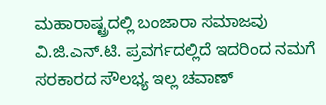ಮಹಾರಾಷ್ಟ್ರದಲ್ಲಿ ಬಂಜಾರಾ ಸಮಾಜವು ವಿ.ಜಿ.ಎನ್.ಟಿ. ಪ್ರವರ್ಗದಲ್ಲಿದೆ ಇದರಿಂದ ನಮಗೆ ಸರಕಾರದ ಸೌಲಭ್ಯ ಇಲ್ಲ ಚವಾಣ್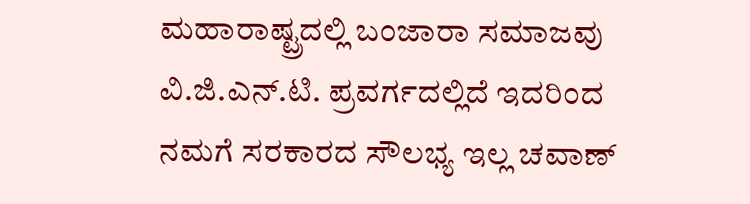ಮಹಾರಾಷ್ಟ್ರದಲ್ಲಿ ಬಂಜಾರಾ ಸಮಾಜವು ವಿ.ಜಿ.ಎನ್.ಟಿ. ಪ್ರವರ್ಗದಲ್ಲಿದೆ ಇದರಿಂದ ನಮಗೆ ಸರಕಾರದ ಸೌಲಭ್ಯ ಇಲ್ಲ ಚವಾಣ್